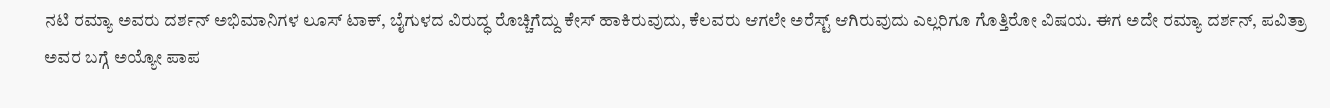ನಟಿ ರಮ್ಯಾ ಅವರು ದರ್ಶನ್ ಅಭಿಮಾನಿಗಳ ಲೂಸ್ ಟಾಕ್, ಬೈಗುಳದ ವಿರುದ್ಧ ರೊಚ್ಚಿಗೆದ್ದು ಕೇಸ್ ಹಾಕಿರುವುದು, ಕೆಲವರು ಆಗಲೇ ಅರೆಸ್ಟ್ ಆಗಿರುವುದು ಎಲ್ಲರಿಗೂ ಗೊತ್ತಿರೋ ವಿಷಯ. ಈಗ ಅದೇ ರಮ್ಯಾ ದರ್ಶನ್, ಪವಿತ್ರಾ ಅವರ ಬಗ್ಗೆ ಅಯ್ಯೋ ಪಾಪ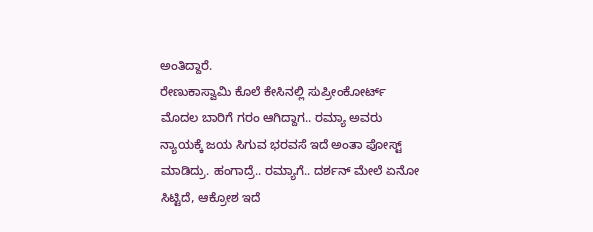ಅಂತಿದ್ದಾರೆ.
ರೇಣುಕಾಸ್ವಾಮಿ ಕೊಲೆ ಕೇಸಿನಲ್ಲಿ ಸುಪ್ರೀಂಕೋರ್ಟ್ ಮೊದಲ ಬಾರಿಗೆ ಗರಂ ಆಗಿದ್ದಾಗ.. ರಮ್ಯಾ ಅವರು ನ್ಯಾಯಕ್ಕೆ ಜಯ ಸಿಗುವ ಭರವಸೆ ಇದೆ ಅಂತಾ ಪೋಸ್ಟ್ ಮಾಡಿದ್ರು. ಹಂಗಾದ್ರೆ.. ರಮ್ಯಾಗೆ.. ದರ್ಶನ್ ಮೇಲೆ ಏನೋ ಸಿಟ್ಟಿದೆ, ಆಕ್ರೋಶ ಇದೆ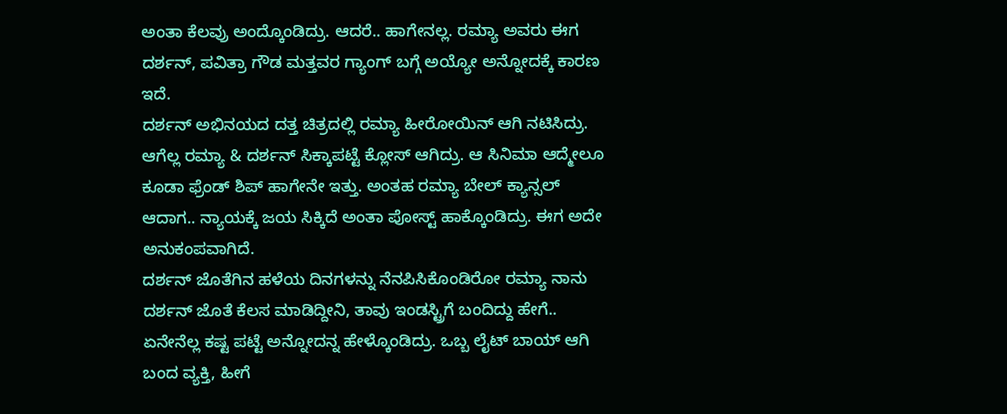ಅಂತಾ ಕೆಲವ್ರು ಅಂದ್ಕೊಂಡಿದ್ರು. ಆದರೆ.. ಹಾಗೇನಲ್ಲ. ರಮ್ಯಾ ಅವರು ಈಗ ದರ್ಶನ್, ಪವಿತ್ರಾ ಗೌಡ ಮತ್ತವರ ಗ್ಯಾಂಗ್ ಬಗ್ಗೆ ಅಯ್ಯೋ ಅನ್ನೋದಕ್ಕೆ ಕಾರಣ ಇದೆ.
ದರ್ಶನ್ ಅಭಿನಯದ ದತ್ತ ಚಿತ್ರದಲ್ಲಿ ರಮ್ಯಾ ಹೀರೋಯಿನ್ ಆಗಿ ನಟಿಸಿದ್ರು. ಆಗೆಲ್ಲ ರಮ್ಯಾ & ದರ್ಶನ್ ಸಿಕ್ಕಾಪಟ್ಟೆ ಕ್ಲೋಸ್ ಆಗಿದ್ರು. ಆ ಸಿನಿಮಾ ಆದ್ಮೇಲೂ ಕೂಡಾ ಫ್ರೆಂಡ್ ಶಿಪ್ ಹಾಗೇನೇ ಇತ್ತು. ಅಂತಹ ರಮ್ಯಾ ಬೇಲ್ ಕ್ಯಾನ್ಸಲ್ ಆದಾಗ.. ನ್ಯಾಯಕ್ಕೆ ಜಯ ಸಿಕ್ಕಿದೆ ಅಂತಾ ಪೋಸ್ಟ್ ಹಾಕ್ಕೊಂಡಿದ್ರು. ಈಗ ಅದೇ ಅನುಕಂಪವಾಗಿದೆ.
ದರ್ಶನ್ ಜೊತೆಗಿನ ಹಳೆಯ ದಿನಗಳನ್ನು ನೆನಪಿಸಿಕೊಂಡಿರೋ ರಮ್ಯಾ ನಾನು ದರ್ಶನ್ ಜೊತೆ ಕೆಲಸ ಮಾಡಿದ್ದೀನಿ, ತಾವು ಇಂಡಸ್ಟ್ರಿಗೆ ಬಂದಿದ್ದು ಹೇಗೆ.. ಏನೇನೆಲ್ಲ ಕಷ್ಟ ಪಟ್ಟೆ ಅನ್ನೋದನ್ನ ಹೇಳ್ಕೊಂಡಿದ್ರು. ಒಬ್ಬ ಲೈಟ್ ಬಾಯ್ ಆಗಿ ಬಂದ ವ್ಯಕ್ತಿ, ಹೀಗೆ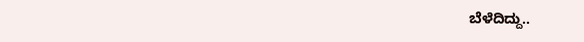ಬೆಳೆದಿದ್ದು..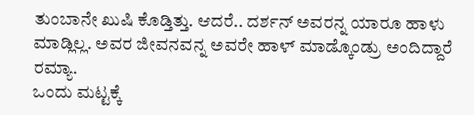ತುಂಬಾನೇ ಖುಷಿ ಕೊಡ್ತಿತ್ತು. ಆದರೆ.. ದರ್ಶನ್ ಅವರನ್ನ ಯಾರೂ ಹಾಳು ಮಾಡ್ಲಿಲ್ಲ. ಅವರ ಜೀವನವನ್ನ ಅವರೇ ಹಾಳ್ ಮಾಡ್ಕೊಂಡ್ರು ಅಂದಿದ್ದಾರೆ ರಮ್ಯಾ.
ಒಂದು ಮಟ್ಟಕ್ಕೆ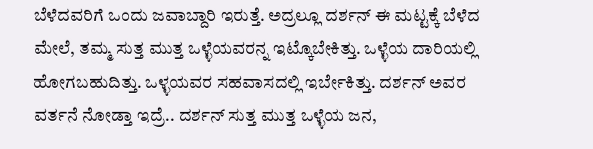ಬೆಳೆದವರಿಗೆ ಒಂದು ಜವಾಬ್ದಾರಿ ಇರುತ್ತೆ. ಅದ್ರಲ್ಲೂ ದರ್ಶನ್ ಈ ಮಟ್ಟಕ್ಕೆ ಬೆಳೆದ ಮೇಲೆ, ತಮ್ಮ ಸುತ್ತ ಮುತ್ತ ಒಳ್ಳೆಯವರನ್ನ ಇಟ್ಕೊಬೇಕಿತ್ತು. ಒಳ್ಳೆಯ ದಾರಿಯಲ್ಲಿ ಹೋಗಬಹುದಿತ್ತು. ಒಳ್ಳಯವರ ಸಹವಾಸದಲ್ಲಿ ಇರ್ಬೇಕಿತ್ತು. ದರ್ಶನ್ ಅವರ ವರ್ತನೆ ನೋಡ್ತಾ ಇದ್ರೆ.. ದರ್ಶನ್ ಸುತ್ತ ಮುತ್ತ ಒಳ್ಳೆಯ ಜನ,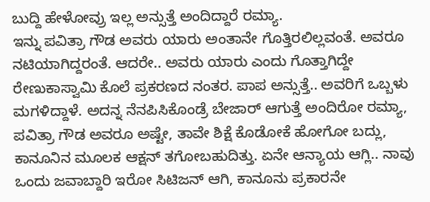ಬುದ್ದಿ ಹೇಳೋವ್ರು ಇಲ್ಲ ಅನ್ಸುತ್ತೆ ಅಂದಿದ್ದಾರೆ ರಮ್ಯಾ.
ಇನ್ನು ಪವಿತ್ರಾ ಗೌಡ ಅವರು ಯಾರು ಅಂತಾನೇ ಗೊತ್ತಿರಲಿಲ್ಲವಂತೆ. ಅವರೂ ನಟಿಯಾಗಿದ್ದರಂತೆ. ಆದರೇ.. ಅವರು ಯಾರು ಎಂದು ಗೊತ್ತಾಗಿದ್ದೇ ರೇಣುಕಾಸ್ವಾಮಿ ಕೊಲೆ ಪ್ರಕರಣದ ನಂತರ. ಪಾಪ ಅನ್ಸುತ್ತೆ.. ಅವರಿಗೆ ಒಬ್ಬಳು ಮಗಳಿದ್ದಾಳೆ. ಅದನ್ನ ನೆನಪಿಸಿಕೊಂಡ್ರೆ ಬೇಜಾರ್ ಆಗುತ್ತೆ ಅಂದಿರೋ ರಮ್ಯಾ, ಪವಿತ್ರಾ ಗೌಡ ಅವರೂ ಅಷ್ಟೇ, ತಾವೇ ಶಿಕ್ಷೆ ಕೊಡೋಕೆ ಹೋಗೋ ಬದ್ಲು, ಕಾನೂನಿನ ಮೂಲಕ ಆಕ್ಷನ್ ತಗೋಬಹುದಿತ್ತು. ಏನೇ ಆನ್ಯಾಯ ಆಗ್ಲಿ.. ನಾವು ಒಂದು ಜವಾಬ್ದಾರಿ ಇರೋ ಸಿಟಿಜನ್ ಆಗಿ, ಕಾನೂನು ಪ್ರಕಾರನೇ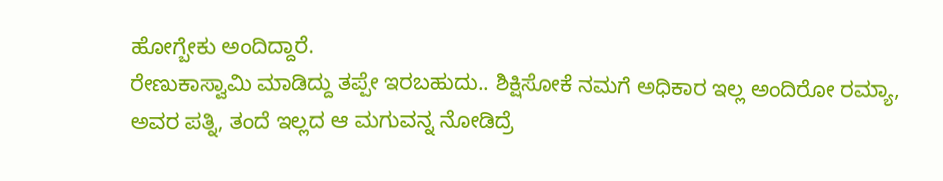ಹೋಗ್ಬೇಕು ಅಂದಿದ್ದಾರೆ.
ರೇಣುಕಾಸ್ವಾಮಿ ಮಾಡಿದ್ದು ತಪ್ಪೇ ಇರಬಹುದು.. ಶಿಕ್ಷಿಸೋಕೆ ನಮಗೆ ಅಧಿಕಾರ ಇಲ್ಲ ಅಂದಿರೋ ರಮ್ಯಾ, ಅವರ ಪತ್ನಿ, ತಂದೆ ಇಲ್ಲದ ಆ ಮಗುವನ್ನ ನೋಡಿದ್ರೆ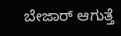ಬೇಜಾರ್ ಆಗುತ್ತೆ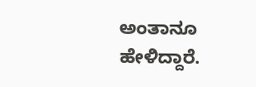ಅಂತಾನೂ ಹೇಳಿದ್ದಾರೆ.